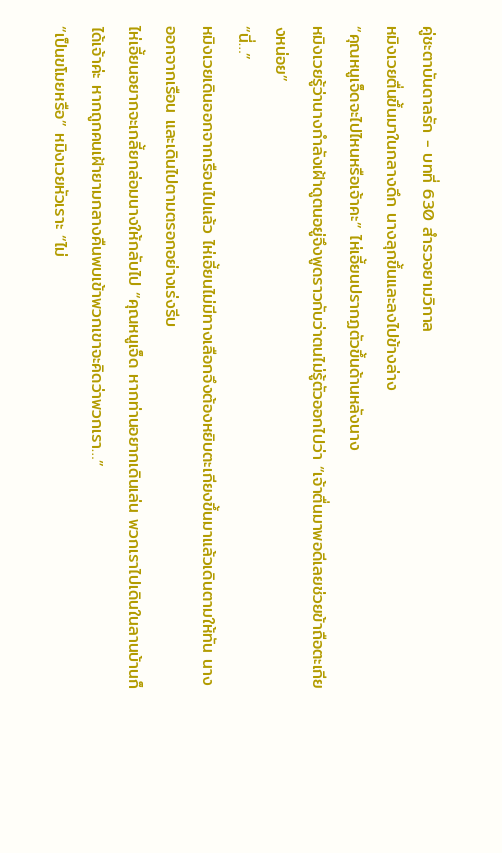คู่ชะตาบันดาลรัก - บทที่ 630 สำรวจยามวิกาล
หมิงเวยตื่นขึ้นมาในกลางดึก นางลุกขึ้นและลงไปข้างล่าง
“คุณหนูเจ็ดจะไปไหนหรือเจ้าคะ” ไห่เอี้ยนปรากฏตัวขึ้นด้านหลังนาง
หมิงเวยรู้ว่านางกำลังเฝ้าดูตนอยู่จึงพูดราวกับว่าตนไม่รู้ตัวออกไปว่า “เจ้าตื่นมาพอดีเลยช่วยข้าถือตะเกียงหน่อย”
“นี่…”
หมิงเวยเดินออกจากเรือนไปแล้ว ไห่เอี้ยนไม่มีทางเลือกจึงต้องหยิบตะเกียงขึ้นมาแล้วเดินตามให้ทัน นางออกจากเรือน และเดินไปตามตรอกอย่างเร่งรีบ
ไห่เอี้ยนอยากจะเกลี้ยกล่อมนางให้กลับไป “คุณหนูเจ็ด หากท่านอยากเดินเล่น พวกเราไปเดินในลานบ้านก็ได้เจ้าค่ะ หากถูกคนเฝ้ายามกลางคืนพบเข้าพวกเขาจะคิดว่าพวกเรา…”
“เป็นขโมยหรือ” หมิงเวยหัวเราะ “ไม่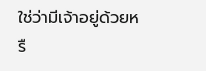ใช่ว่ามีเจ้าอยู่ด้วยหรื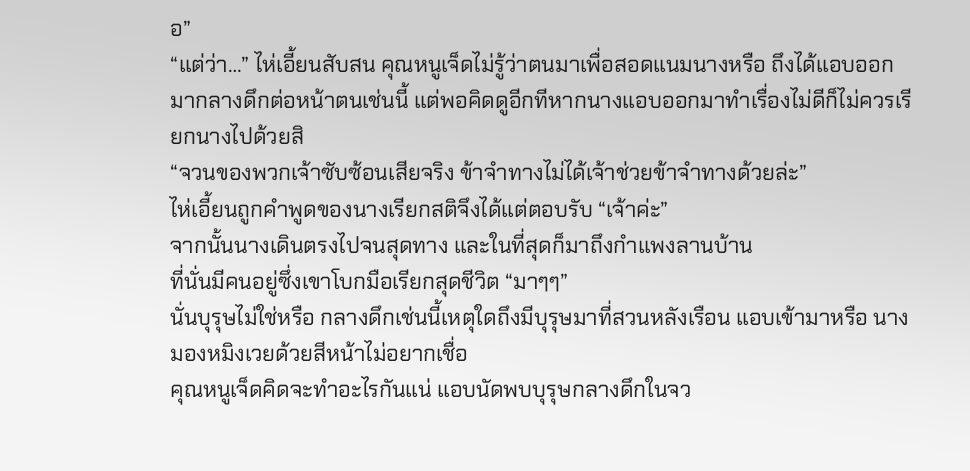อ”
“แต่ว่า…” ไห่เอี้ยนสับสน คุณหนูเจ็ดไม่รู้ว่าตนมาเพื่อสอดแนมนางหรือ ถึงได้แอบออกมากลางดึกต่อหน้าตนเช่นนี้ แต่พอคิดดูอีกทีหากนางแอบออกมาทำเรื่องไม่ดีก็ไม่ควรเรียกนางไปด้วยสิ
“จวนของพวกเจ้าซับซ้อนเสียจริง ข้าจำทางไม่ได้เจ้าช่วยข้าจำทางด้วยล่ะ”
ไห่เอี้ยนถูกคำพูดของนางเรียกสติจึงได้แต่ตอบรับ “เจ้าค่ะ”
จากนั้นนางเดินตรงไปจนสุดทาง และในที่สุดก็มาถึงกำแพงลานบ้าน
ที่นั่นมีคนอยู่ซึ่งเขาโบกมือเรียกสุดชีวิต “มาๆๆ”
นั่นบุรุษไม่ใช่หรือ กลางดึกเช่นนี้เหตุใดถึงมีบุรุษมาที่สวนหลังเรือน แอบเข้ามาหรือ นางมองหมิงเวยด้วยสีหน้าไม่อยากเชื่อ
คุณหนูเจ็ดคิดจะทำอะไรกันแน่ แอบนัดพบบุรุษกลางดึกในจว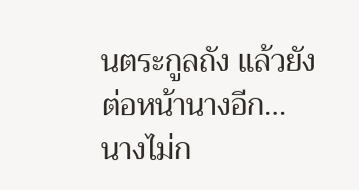นตระกูลถัง แล้วยังต่อหน้านางอีก…
นางไม่ก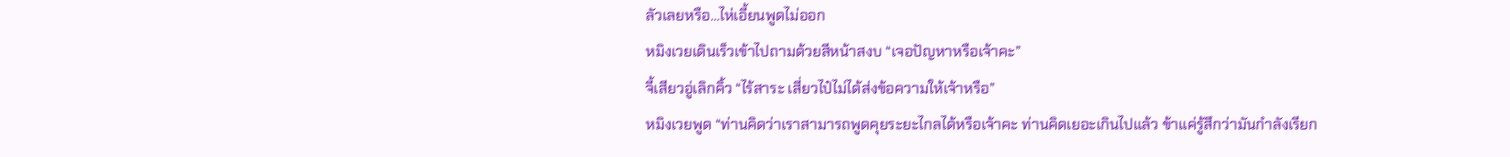ลัวเลยหรือ…ไห่เอี้ยนพูดไม่ออก
หมิงเวยเดินเร็วเข้าไปถามด้วยสีหน้าสงบ “เจอปัญหาหรือเจ้าคะ”
จี้เสียวอู่เลิกคิ้ว “ไร้สาระ เสี่ยวไป๋ไม่ได้ส่งข้อความให้เจ้าหรือ”
หมิงเวยพูด “ท่านคิดว่าเราสามารถพูดคุยระยะไกลได้หรือเจ้าคะ ท่านคิดเยอะเกินไปแล้ว ข้าแค่รู้สึกว่ามันกำลังเรียก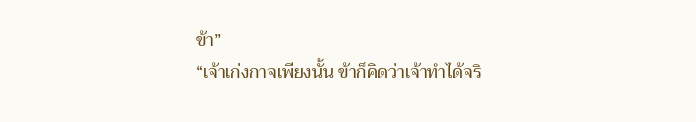ข้า”
“เจ้าเก่งกาจเพียงนั้น ข้าก็คิดว่าเจ้าทำได้จริ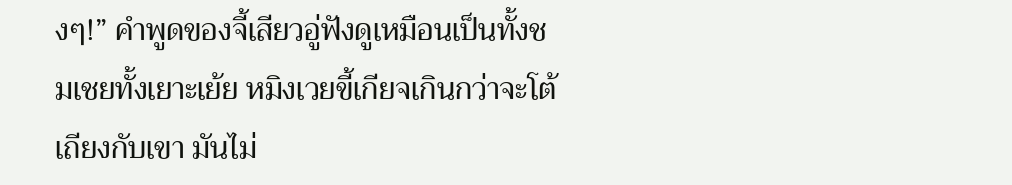งๆ!” คำพูดของจี้เสียวอู่ฟังดูเหมือนเป็นทั้งชมเชยทั้งเยาะเย้ย หมิงเวยขี้เกียจเกินกว่าจะโต้เถียงกับเขา มันไม่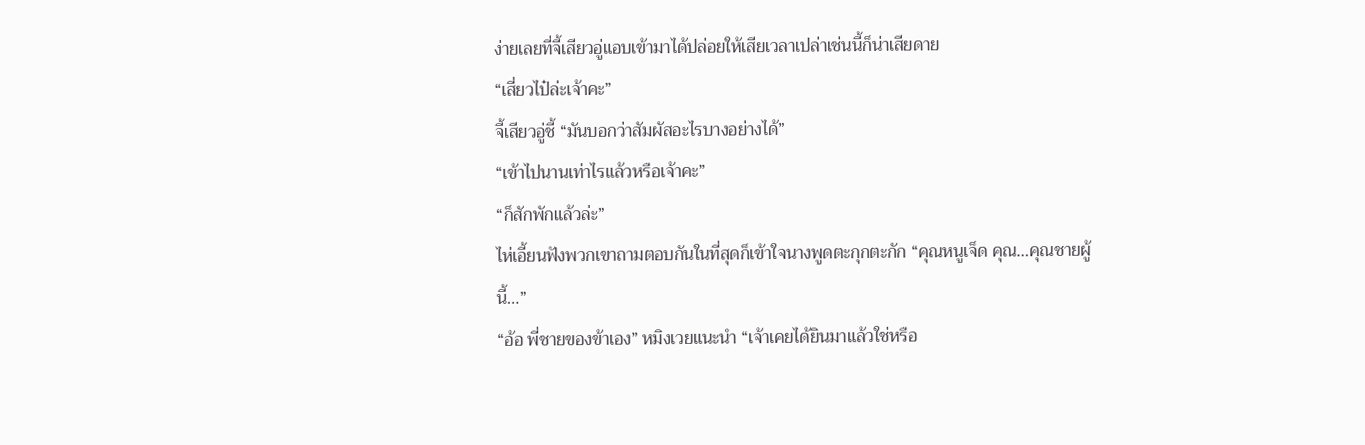ง่ายเลยที่จี้เสียวอู่แอบเข้ามาได้ปล่อยให้เสียเวลาเปล่าเช่นนี้ก็น่าเสียดาย
“เสี่ยวไป๋ล่ะเจ้าคะ”
จี้เสียวอู่ชี้ “มันบอกว่าสัมผัสอะไรบางอย่างได้”
“เข้าไปนานเท่าไรแล้วหรือเจ้าคะ”
“ก็สักพักแล้วล่ะ”
ไห่เอี้ยนฟังพวกเขาถามตอบกันในที่สุดก็เข้าใจนางพูดตะกุกตะกัก “คุณหนูเจ็ด คุณ…คุณชายผู้นี้…”
“อ้อ พี่ชายของข้าเอง” หมิงเวยแนะนำ “เจ้าเคยได้ยินมาแล้วใช่หรือ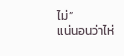ไม่”
แน่นอนว่าไห่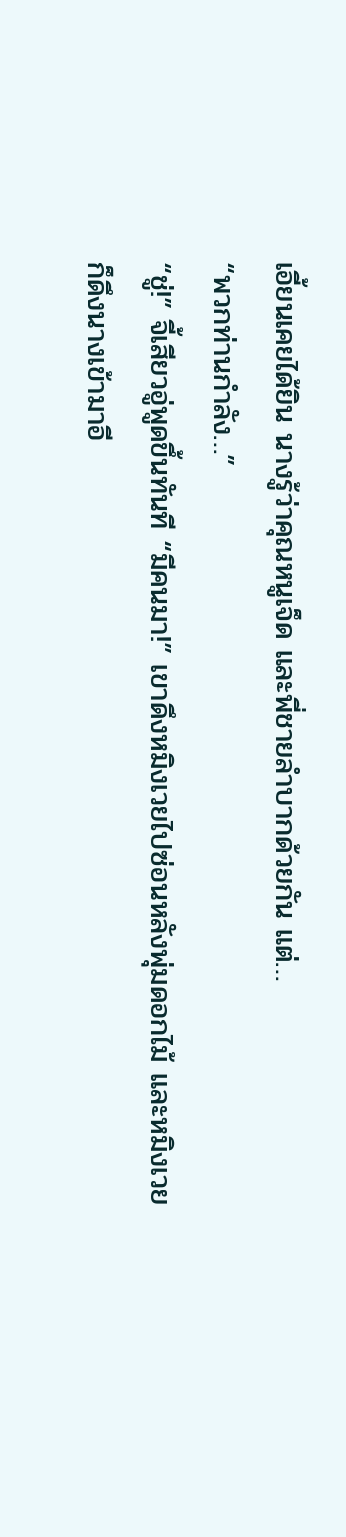เอี้ยนเคยได้ยิน นางรู้ว่าคุณหนูเจ็ด และพี่ชายลำบากด้วยกัน แต่…
“พวกท่านกำลัง…”
“ชู่!” จี้เสียวอู่พูดขึ้นทันที “มีคนมา!” เขาดึงหมิงเวยไปซ่อนหลังพุ่มดอกไม้ และหมิงเวยก็ดึงนางเข้ามาอี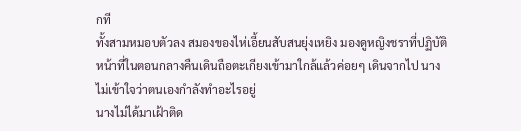กที
ทั้งสามหมอบตัวลง สมองของไห่เอี้ยนสับสนยุ่งเหยิง มองดูหญิงชราที่ปฏิบัติหน้าที่ในตอนกลางคืนเดินถือตะเกียงเข้ามาใกล้แล้วค่อยๆ เดินจากไป นางไม่เข้าใจว่าตนเองกำลังทำอะไรอยู่
นางไม่ได้มาเฝ้าติด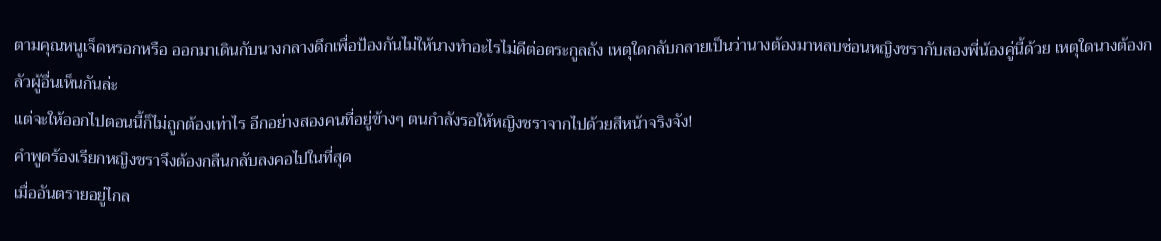ตามคุณหนูเจ็ดหรอกหรือ ออกมาเดินกับนางกลางดึกเพื่อป้องกันไม่ให้นางทำอะไรไม่ดีต่อตระกูลถัง เหตุใดกลับกลายเป็นว่านางต้องมาหลบซ่อนหญิงชรากับสองพี่น้องคู่นี้ด้วย เหตุใดนางต้องกลัวผู้อื่นเห็นกันล่ะ
แต่จะให้ออกไปตอนนี้ก็ไม่ถูกต้องเท่าไร อีกอย่างสองคนที่อยู่ข้างๆ ตนกำลังรอให้หญิงชราจากไปด้วยสีหน้าจริงจัง!
คำพูดร้องเรียกหญิงชราจึงต้องกลืนกลับลงคอไปในที่สุด
เมื่ออันตรายอยู่ไกล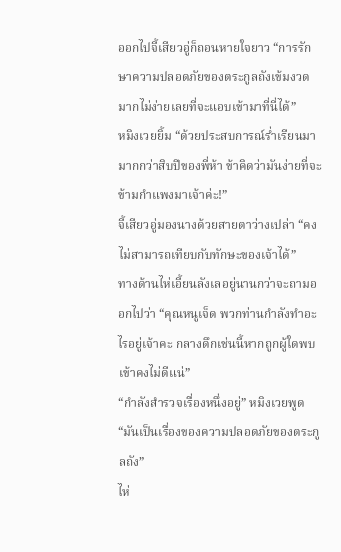ออกไปจี้เสียวอู่ก็ถอนหายใจยาว “การรักษาความปลอดภัยของตระกูลถังเข้มงวดมากไม่ง่ายเลยที่จะแอบเข้ามาที่นี่ได้”
หมิงเวยยิ้ม “ด้วยประสบการณ์ร่ำเรียนมามากกว่าสิบปีของพี่ห้า ข้าคิดว่ามันง่ายที่จะข้ามกำแพงมาเจ้าค่ะ!”
จี้เสียวอู่มองนางด้วยสายตาว่างเปล่า “คงไม่สามารถเทียบกับทักษะของเจ้าได้”
ทางด้านไห่เอี้ยนลังเลอยู่นานกว่าจะถามออกไปว่า “คุณหนูเจ็ด พวกท่านกำลังทำอะไรอยู่เจ้าคะ กลางดึกเช่นนี้หากถูกผู้ใดพบเข้าคงไม่ดีแน่”
“กำลังสำรวจเรื่องหนึ่งอยู่” หมิงเวยพูด “มันเป็นเรื่องของความปลอดภัยของตระกูลถัง”
ไห่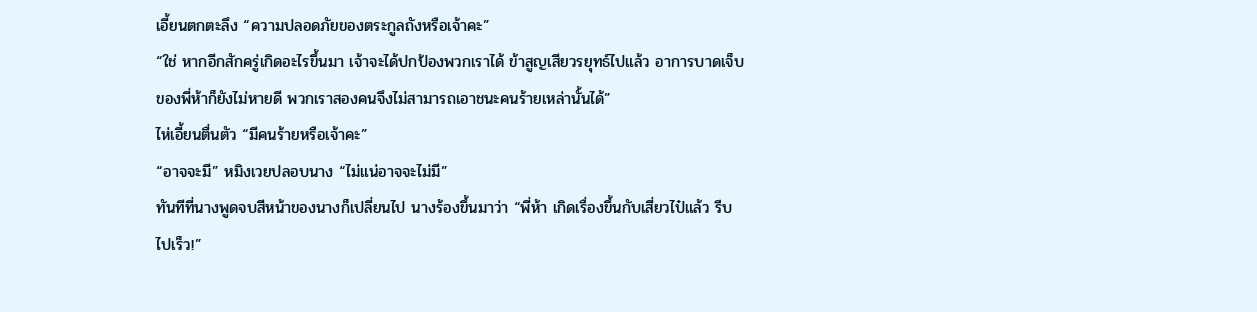เอี้ยนตกตะลึง “ความปลอดภัยของตระกูลถังหรือเจ้าคะ”
“ใช่ หากอีกสักครู่เกิดอะไรขึ้นมา เจ้าจะได้ปกป้องพวกเราได้ ข้าสูญเสียวรยุทธ์ไปแล้ว อาการบาดเจ็บของพี่ห้าก็ยังไม่หายดี พวกเราสองคนจึงไม่สามารถเอาชนะคนร้ายเหล่านั้นได้”
ไห่เอี้ยนตื่นตัว “มีคนร้ายหรือเจ้าคะ”
“อาจจะมี” หมิงเวยปลอบนาง “ไม่แน่อาจจะไม่มี”
ทันทีที่นางพูดจบสีหน้าของนางก็เปลี่ยนไป นางร้องขึ้นมาว่า “พี่ห้า เกิดเรื่องขึ้นกับเสี่ยวไป๋แล้ว รีบไปเร็ว!”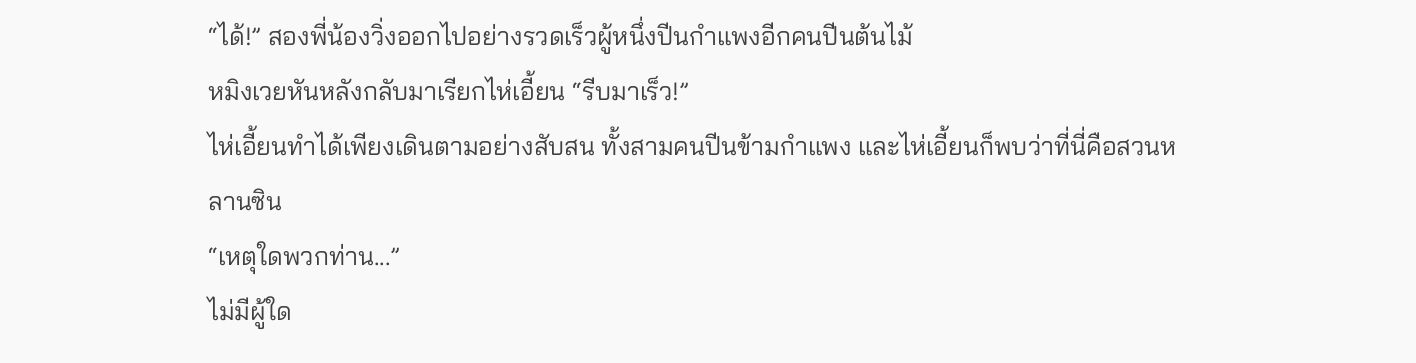“ได้!” สองพี่น้องวิ่งออกไปอย่างรวดเร็วผู้หนึ่งปีนกำแพงอีกคนปีนต้นไม้
หมิงเวยหันหลังกลับมาเรียกไห่เอี้ยน “รีบมาเร็ว!”
ไห่เอี้ยนทำได้เพียงเดินตามอย่างสับสน ทั้งสามคนปีนข้ามกำแพง และไห่เอี้ยนก็พบว่าที่นี่คือสวนหลานซิน
“เหตุใดพวกท่าน...”
ไม่มีผู้ใด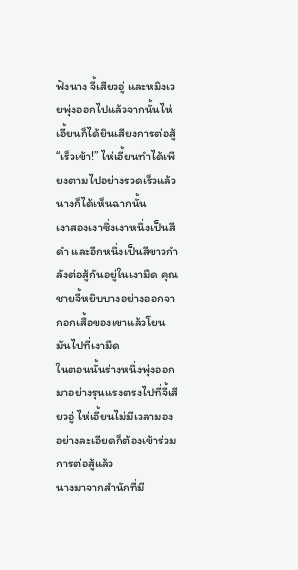ฟังนาง จี้เสียวอู่ และหมิงเวยพุ่งออกไปแล้วจากนั้นไห่เอี้ยนก็ได้ยินเสียงการต่อสู้
“เร็วเข้า!” ไห่เอี้ยนทำได้เพียงตามไปอย่างรวดเร็วแล้วนางก็ได้เห็นฉากนั้น
เงาสองเงาซึ่งเงาหนึ่งเป็นสีดำ และอีกหนึ่งเป็นสีขาวกำลังต่อสู้กันอยู่ในเงามืด คุณชายจี้หยิบบางอย่างออกจากอกเสื้อของเขาแล้วโยนมันไปที่เงามืด
ในตอนนั้นร่างหนึ่งพุ่งออกมาอย่างรุนแรงตรงไปที่จี้เสียวอู่ ไห่เอี้ยนไม่มีเวลามองอย่างละเอียดก็ต้องเข้าร่วมการต่อสู้แล้ว
นางมาจากสำนักที่มี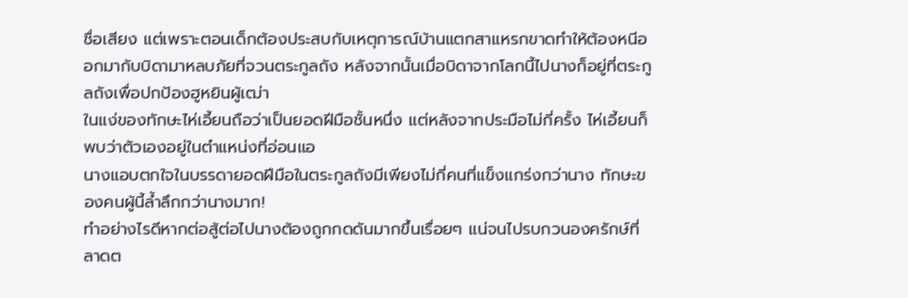ชื่อเสียง แต่เพราะตอนเด็กต้องประสบกับเหตุการณ์บ้านแตกสาแหรกขาดทำให้ต้องหนีออกมากับบิดามาหลบภัยที่จวนตระกูลถัง หลังจากนั้นเมื่อบิดาจากโลกนี้ไปนางก็อยู่ที่ตระกูลถังเพื่อปกป้องฮูหยินผู้เฒ่า
ในแง่ของทักษะไห่เอี้ยนถือว่าเป็นยอดฝีมือชั้นหนึ่ง แต่หลังจากประมือไม่กี่ครั้ง ไห่เอี้ยนก็พบว่าตัวเองอยู่ในตำแหน่งที่อ่อนแอ
นางแอบตกใจในบรรดายอดฝีมือในตระกูลถังมีเพียงไม่กี่คนที่แข็งแกร่งกว่านาง ทักษะของคนผู้นี้ล้ำลึกกว่านางมาก!
ทำอย่างไรดีหากต่อสู้ต่อไปนางต้องถูกกดดันมากขึ้นเรื่อยๆ แน่จนไปรบกวนองครักษ์ที่ลาดต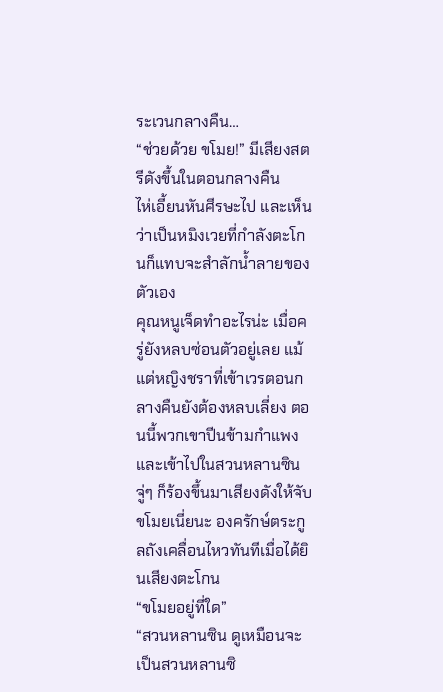ระเวนกลางคืน…
“ช่วยด้วย ขโมย!” มีเสียงสตรีดังขึ้นในตอนกลางคืน
ไห่เอี้ยนหันศีรษะไป และเห็นว่าเป็นหมิงเวยที่กำลังตะโกนก็แทบจะสำลักน้ำลายของตัวเอง
คุณหนูเจ็ดทำอะไรน่ะ เมื่อครู่ยังหลบซ่อนตัวอยู่เลย แม้แต่หญิงชราที่เข้าเวรตอนกลางคืนยังต้องหลบเลี่ยง ตอนนี้พวกเขาปีนข้ามกำแพง และเข้าไปในสวนหลานซิน จู่ๆ ก็ร้องขึ้นมาเสียงดังให้จับขโมยเนี่ยนะ องครักษ์ตระกูลถังเคลื่อนไหวทันทีเมื่อได้ยินเสียงตะโกน
“ขโมยอยู่ที่ใด”
“สวนหลานซิน ดูเหมือนจะเป็นสวนหลานซิ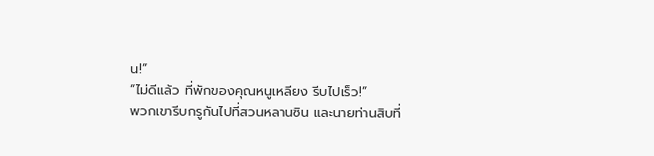น!”
“ไม่ดีแล้ว ที่พักของคุณหนูเหลียง รีบไปเร็ว!”
พวกเขารีบกรูกันไปที่สวนหลานซิน และนายท่านสิบที่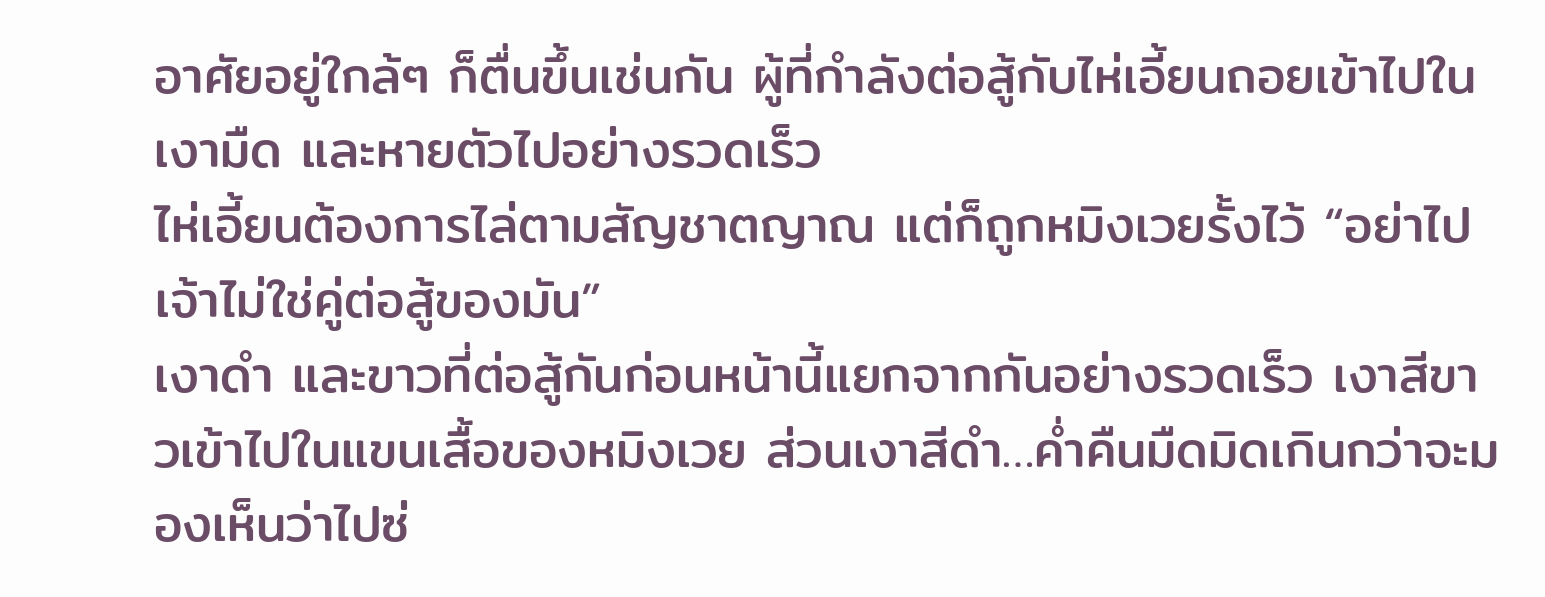อาศัยอยู่ใกล้ๆ ก็ตื่นขึ้นเช่นกัน ผู้ที่กำลังต่อสู้กับไห่เอี้ยนถอยเข้าไปในเงามืด และหายตัวไปอย่างรวดเร็ว
ไห่เอี้ยนต้องการไล่ตามสัญชาตญาณ แต่ก็ถูกหมิงเวยรั้งไว้ “อย่าไป เจ้าไม่ใช่คู่ต่อสู้ของมัน”
เงาดำ และขาวที่ต่อสู้กันก่อนหน้านี้แยกจากกันอย่างรวดเร็ว เงาสีขาวเข้าไปในแขนเสื้อของหมิงเวย ส่วนเงาสีดำ…ค่ำคืนมืดมิดเกินกว่าจะมองเห็นว่าไปซ่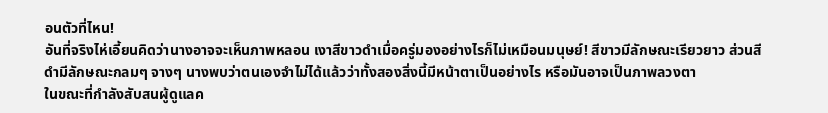อนตัวที่ไหน!
อันที่จริงไห่เอี้ยนคิดว่านางอาจจะเห็นภาพหลอน เงาสีขาวดำเมื่อครู่มองอย่างไรก็ไม่เหมือนมนุษย์! สีขาวมีลักษณะเรียวยาว ส่วนสีดำมีลักษณะกลมๆ จางๆ นางพบว่าตนเองจำไม่ได้แล้วว่าทั้งสองสิ่งนี้มีหน้าตาเป็นอย่างไร หรือมันอาจเป็นภาพลวงตา
ในขณะที่กำลังสับสนผู้ดูแลค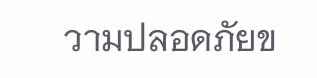วามปลอดภัยข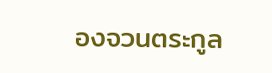องจวนตระกูล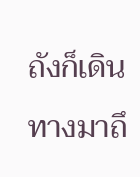ถังก็เดินทางมาถึ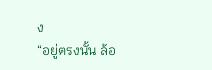ง
“อยู่ตรงนั้น ล้อ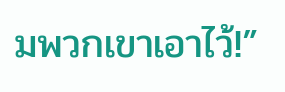มพวกเขาเอาไว้!”